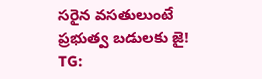సరైన వసతులుంటే ప్రభుత్వ బడులకు జై!
TG: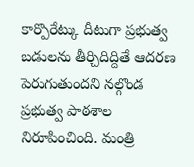కార్పొరేట్కు దీటుగా ప్రభుత్వ బడులను తీర్చిదిద్దితే ఆదరణ పెరుగుతుందని నల్గొండ ప్రభుత్వ పాఠశాల నిరూపించింది. మంత్రి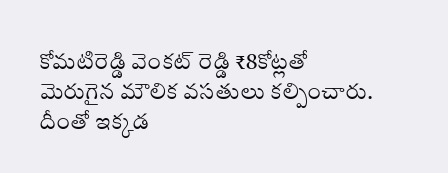కోమటిరెడ్డి వెంకట్ రెడ్డి ₹8కోట్లతో మెరుగైన మౌలిక వసతులు కల్పించారు. దీంతో ఇక్కడ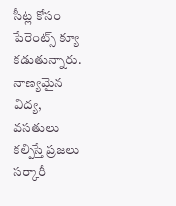సీట్ల కోసం పేరెంట్స్ క్యూ కడుతున్నారు. నాణ్యమైన విద్య, వసతులు కల్పిస్తే ప్రజలు సర్కారీ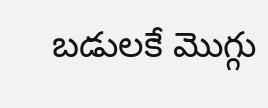బడులకే మొగ్గు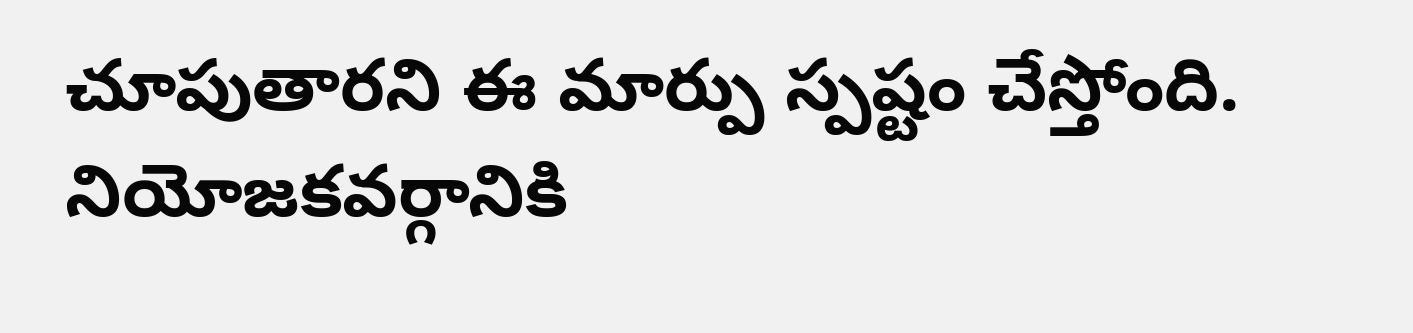చూపుతారని ఈ మార్పు స్పష్టం చేస్తోంది. నియోజకవర్గానికి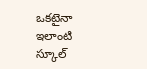ఒకటైనా ఇలాంటి స్కూల్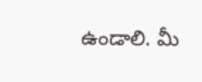ఉండాలి. మీ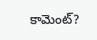కామెంట్?